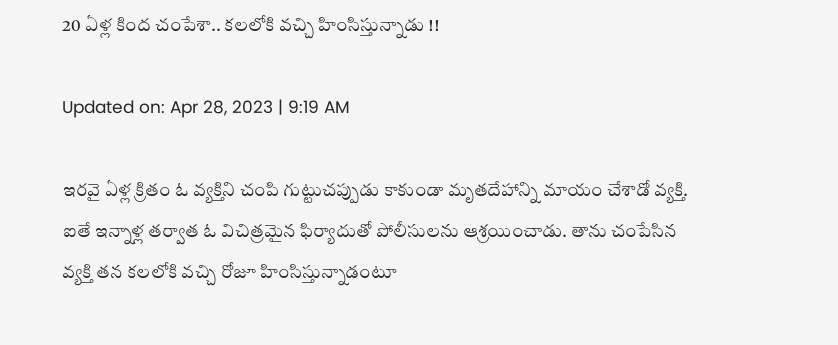20 ఏళ్ల కింద చంపేశా.. కలలోకి వచ్చి హింసిస్తున్నాడు !!

Updated on: Apr 28, 2023 | 9:19 AM

ఇరవై ఏళ్ల క్రితం ఓ వ్యక్తిని చంపి గుట్టుచప్పుడు కాకుండా మృతదేహాన్ని మాయం చేశాడో వ్యక్తి. ఐతే ఇన్నాళ్ల తర్వాత ఓ విచిత్రమైన ఫిర్యాదుతో పోలీసులను ఆశ్రయించాడు. తాను చంపేసిన వ్యక్తి తన కలలోకి వచ్చి రోజూ హింసిస్తున్నాడంటూ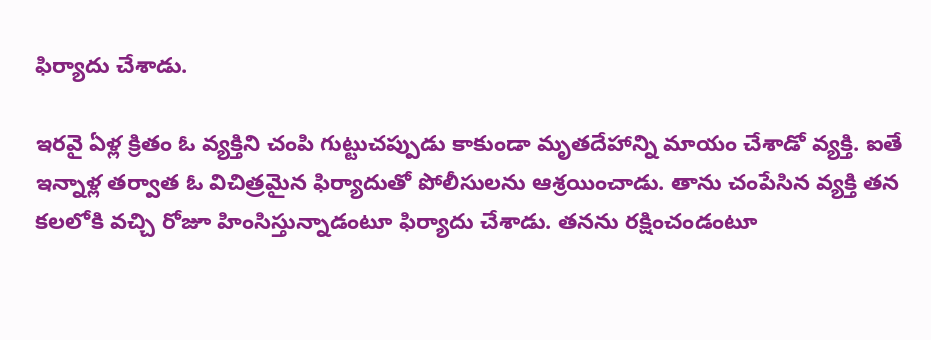ఫిర్యాదు చేశాడు.

ఇరవై ఏళ్ల క్రితం ఓ వ్యక్తిని చంపి గుట్టుచప్పుడు కాకుండా మృతదేహాన్ని మాయం చేశాడో వ్యక్తి. ఐతే ఇన్నాళ్ల తర్వాత ఓ విచిత్రమైన ఫిర్యాదుతో పోలీసులను ఆశ్రయించాడు. తాను చంపేసిన వ్యక్తి తన కలలోకి వచ్చి రోజూ హింసిస్తున్నాడంటూ ఫిర్యాదు చేశాడు. తనను రక్షించండంటూ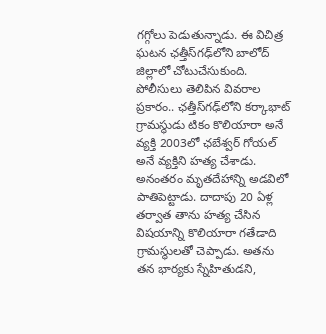గగ్గోలు పెడుతున్నాడు. ఈ విచిత్ర ఘటన ఛత్తీస్‌గఢ్‌లోని బాలోద్‌ జిల్లాలో చోటుచేసుకుంది. పోలీసులు తెలిపిన వివరాల ప్రకారం.. ఛత్తీస్‌గఢ్‌లోని కర్కాభాట్‌ గ్రామస్థుడు టికం కొలియారా అనే వ్యక్తి 2003లో ఛబేశ్వర్‌ గోయల్‌ అనే వ్యక్తిని హత్య చేశాడు. అనంతరం మృతదేహాన్ని అడవిలో పాతిపెట్టాడు. దాదాపు 20 ఏళ్ల తర్వాత తాను హత్య చేసిన విషయాన్ని కొలియారా గతేడాది గ్రామస్థులతో చెప్పాడు. అతను తన భార్యకు స్నేహితుడని,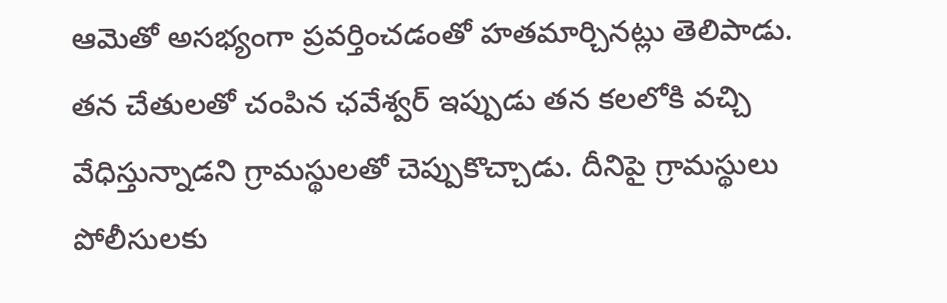ఆమెతో అసభ్యంగా ప్రవర్తించడంతో హతమార్చినట్లు తెలిపాడు. తన చేతులతో చంపిన ఛవేశ్వర్‌ ఇప్పుడు తన కలలోకి వచ్చి వేధిస్తున్నాడని గ్రామస్థులతో చెప్పుకొచ్చాడు. దీనిపై గ్రామస్థులు పోలీసులకు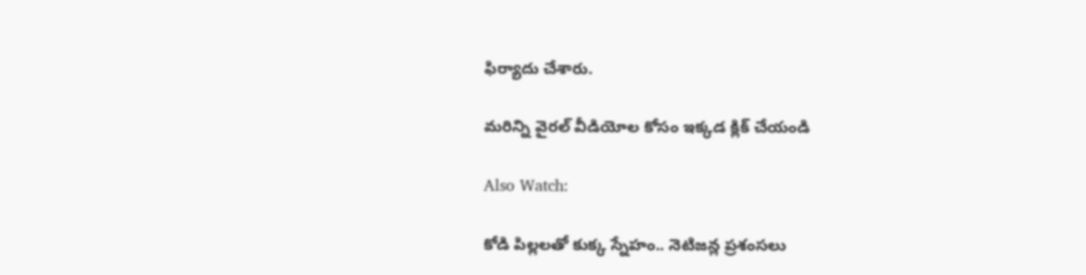ఫిర్యాదు చేశారు.

మరిన్ని వైరల్ వీడియోల కోసం ఇక్కడ క్లిక్ చేయండి

Also Watch:

కోడి పిల్లలతో కుక్క స్నేహం.. నెటిజన్ల ప్రశంసలు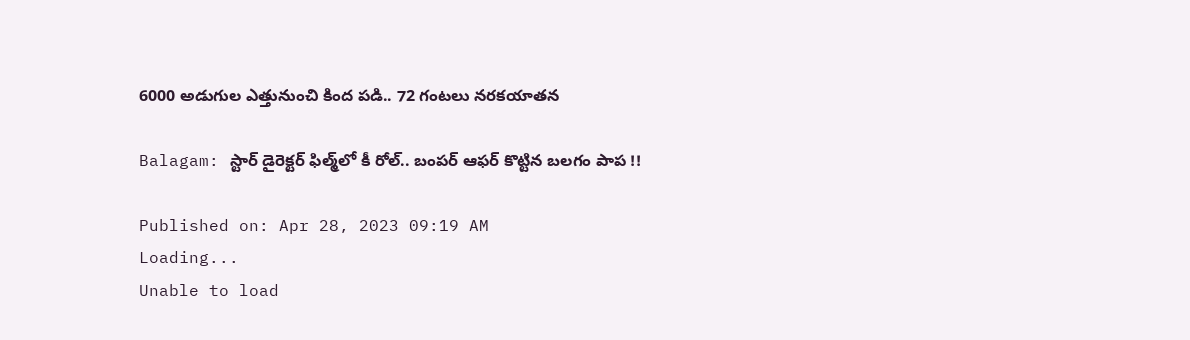6000 అడుగుల ఎత్తునుంచి కింద పడి.. 72 గంటలు నరకయాతన

Balagam: స్టార్ డైరెక్టర్‌ ఫిల్మ్‌లో కీ రోల్.. బంపర్ ఆఫర్ కొట్టిన బలగం పాప !!

Published on: Apr 28, 2023 09:19 AM
Loading...
Unable to load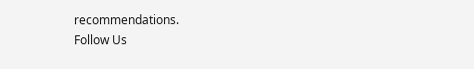recommendations.
Follow Us